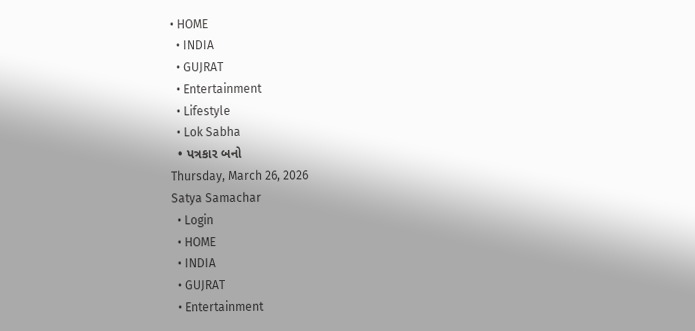• HOME
  • INDIA
  • GUJRAT
  • Entertainment
  • Lifestyle
  • Lok Sabha
  • પત્રકાર બનો
Thursday, March 26, 2026
Satya Samachar
  • Login
  • HOME
  • INDIA
  • GUJRAT
  • Entertainment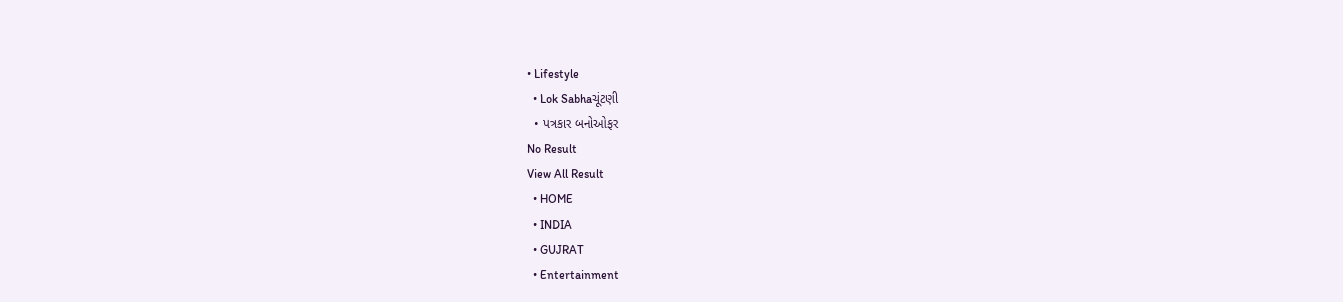• Lifestyle
  • Lok Sabhaચૂંટણી
  • પત્રકાર બનોઓફર
No Result
View All Result
  • HOME
  • INDIA
  • GUJRAT
  • Entertainment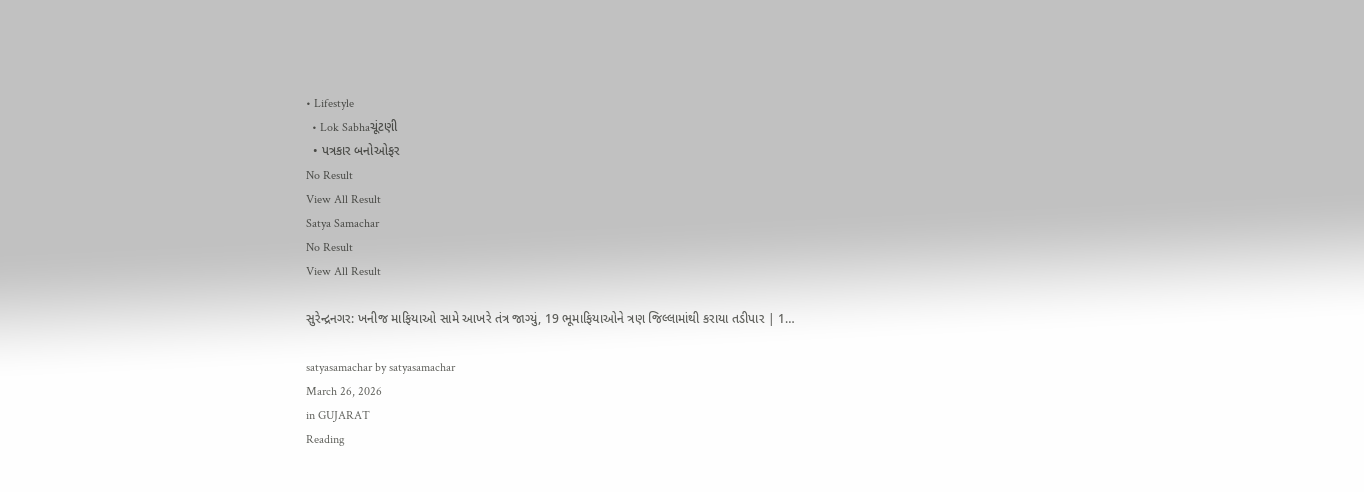• Lifestyle
  • Lok Sabhaચૂંટણી
  • પત્રકાર બનોઓફર
No Result
View All Result
Satya Samachar
No Result
View All Result

સુરેન્દ્રનગર: ખનીજ માફિયાઓ સામે આખરે તંત્ર જાગ્યું, 19 ભૂમાફિયાઓને ત્રણ જિલ્લામાંથી કરાયા તડીપાર | 1…

satyasamachar by satyasamachar
March 26, 2026
in GUJARAT
Reading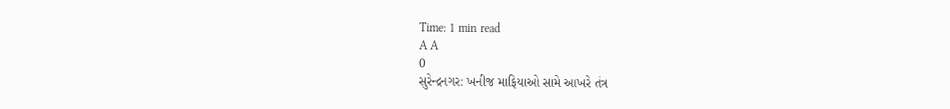Time: 1 min read
A A
0
સુરેન્દ્રનગર: ખનીજ માફિયાઓ સામે આખરે તંત્ર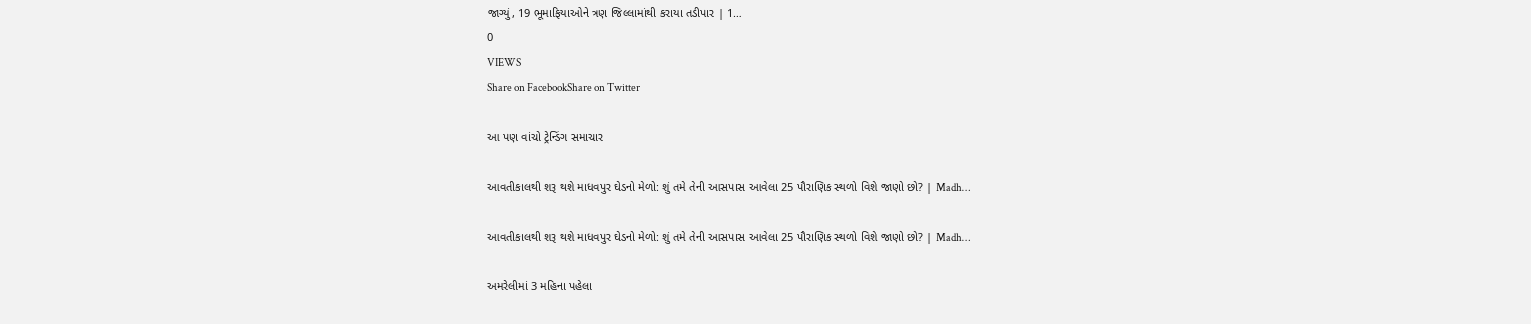જાગ્યું, 19 ભૂમાફિયાઓને ત્રણ જિલ્લામાંથી કરાયા તડીપાર | 1…
0
VIEWS
Share on FacebookShare on Twitter

આ પણ વાંચો ટ્રેન્ડિંગ સમાચાર

આવતીકાલથી શરૂ થશે માધવપુર ઘેડનો મેળો: શું તમે તેની આસપાસ આવેલા 25 પૌરાણિક સ્થળો વિશે જાણો છો? | Madh…

આવતીકાલથી શરૂ થશે માધવપુર ઘેડનો મેળો: શું તમે તેની આસપાસ આવેલા 25 પૌરાણિક સ્થળો વિશે જાણો છો? | Madh…

અમરેલીમાં 3 મહિના પહેલા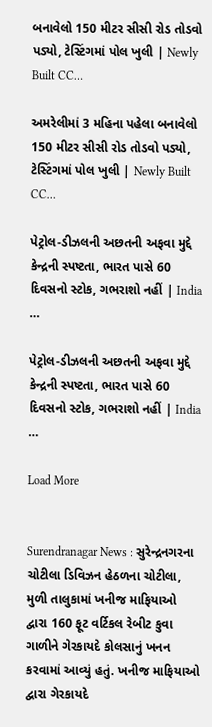બનાવેલો 150 મીટર સીસી રોડ તોડવો પડ્યો, ટેસ્ટિંગમાં પોલ ખુલી | Newly Built CC…

અમરેલીમાં 3 મહિના પહેલા બનાવેલો 150 મીટર સીસી રોડ તોડવો પડ્યો, ટેસ્ટિંગમાં પોલ ખુલી | Newly Built CC…

પેટ્રોલ-ડીઝલની અછતની અફવા મુદ્દે કેન્દ્રની સ્પષ્ટતા, ભારત પાસે 60 દિવસનો સ્ટોક, ગભરાશો નહીં | India …

પેટ્રોલ-ડીઝલની અછતની અફવા મુદ્દે કેન્દ્રની સ્પષ્ટતા, ભારત પાસે 60 દિવસનો સ્ટોક, ગભરાશો નહીં | India …

Load More


Surendranagar News : સુરેન્દ્રનગરના ચોટીલા ડિવિઝન હેઠળના ચોટીલા, મુળી તાલુકામાં ખનીજ માફિયાઓ દ્વારા 160 ફૂટ વર્ટિકલ રેબીટ કુવા ગાળીને ગેરકાયદે કોલસાનું ખનન કરવામાં આવ્યું હતું. ખનીજ માફિયાઓ દ્વારા ગેરકાયદે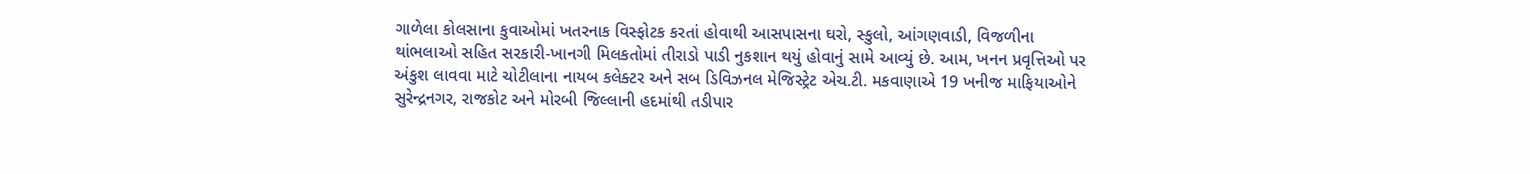ગાળેલા કોલસાના કુવાઓમાં ખતરનાક વિસ્ફોટક કરતાં હોવાથી આસપાસના ઘરો, સ્કુલો, આંગણવાડી, વિજળીના થાંભલાઓ સહિત સરકારી-ખાનગી મિલકતોમાં તીરાડો પાડી નુકશાન થયું હોવાનું સામે આવ્યું છે. આમ, ખનન પ્રવૃત્તિઓ પર અંકુશ લાવવા માટે ચોટીલાના નાયબ કલેક્ટર અને સબ ડિવિઝનલ મેજિસ્ટ્રેટ એચ.ટી. મકવાણાએ 19 ખનીજ માફિયાઓને સુરેન્દ્રનગર, રાજકોટ અને મોરબી જિલ્લાની હદમાંથી તડીપાર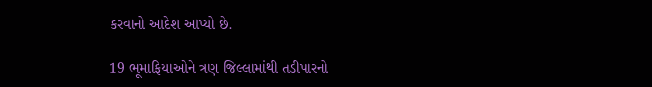કરવાનો આદેશ આપ્યો છે.

19 ભૂમાફિયાઓને ત્રણ જિલ્લામાંથી તડીપારનો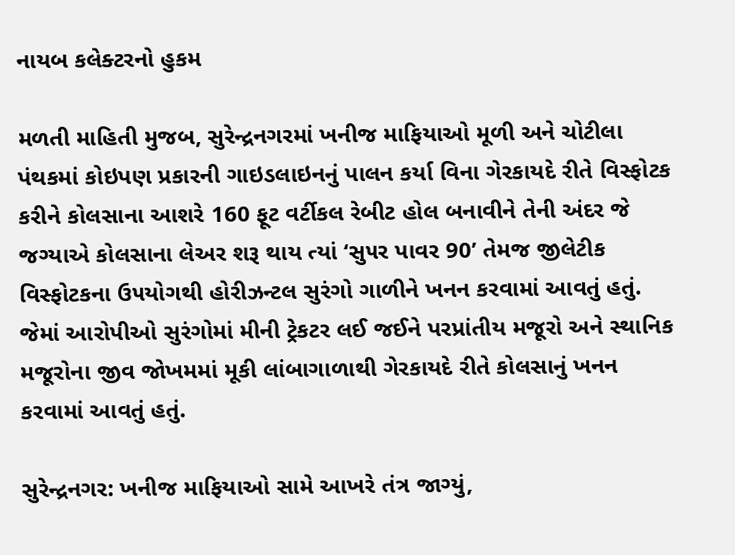નાયબ કલેક્ટરનો હુકમ

મળતી માહિતી મુજબ, સુરેન્દ્રનગરમાં ખનીજ માફિયાઓ મૂળી અને ચોટીલા પંથકમાં કોઇપણ પ્રકારની ગાઇડલાઇનનું પાલન કર્યા વિના ગેરકાયદે રીતે વિસ્ફોટક કરીને કોલસાના આશરે 160 ફૂટ વર્ટીકલ રેબીટ હોલ બનાવીને તેની અંદર જે જગ્યાએ કોલસાના લેઅર શરૂ થાય ત્યાં ‘સુ૫ર પાવર 90’ તેમજ જીલેટીક વિસ્ફોટકના ઉ૫યોગથી હોરીઝન્ટલ સુરંગો ગાળીને ખનન કરવામાં આવતું હતું. જેમાં આરોપીઓ સુરંગોમાં મીની ટ્રેકટર લઈ જઈને પરપ્રાંતીય મજૂરો અને સ્થાનિક મજૂરોના જીવ જોખમમાં મૂકી લાંબાગાળાથી ગેરકાયદે રીતે કોલસાનું ખનન કરવામાં આવતું હતું.

સુરેન્દ્રનગર: ખનીજ માફિયાઓ સામે આખરે તંત્ર જાગ્યું,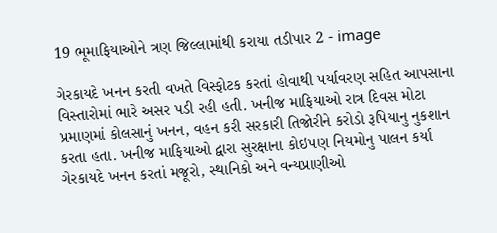19 ભૂમાફિયાઓને ત્રણ જિલ્લામાંથી કરાયા તડીપાર 2 - image

ગેરકાયદે ખનન કરતી વખતે વિસ્ફોટક કરતાં હોવાથી ૫ર્યાવરણ સહિત આપસાના વિસ્તારોમાં ભારે અસર પડી રહી હતી. ખનીજ માફિયાઓ રાત્ર દિવસ મોટા પ્રમાણમાં કોલસાનું ખનન, વહન કરી સરકારી તિજોરીને કરોડો રૂપિયાનુ નુકશાન કરતા હતા. ખનીજ માફિયાઓ દ્વારા સુરક્ષાના કોઇ૫ણ નિયમોનુ પાલન કર્યા ગેરકાયદે ખનન કરતાં મજૂરો, સ્થાનિકો અને વન્યપ્રાણીઓ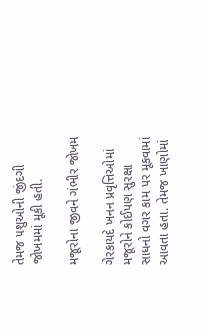તેમજ ૫શુઓની જીંદગી જોખમમાં મૂકી હતી.

મજૂરોના જીવને ગંભીર જોખમ

ગેરકાયદે ખનન પ્રવૃત્તિઓમાં મજૂરોને કોઈપણ સુરક્ષા સાધનો વગર કામ પર મૂકવામાં આવતા હતા. તેમજ ખાણોમાં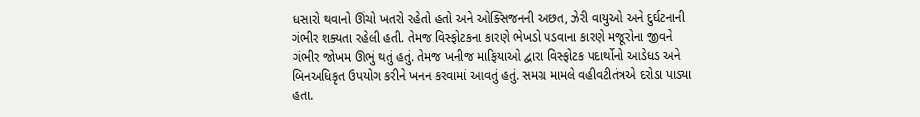ધસારો થવાનો ઊંચો ખતરો રહેતો હતો અને ઓક્સિજનની અછત, ઝેરી વાયુઓ અને દુર્ઘટનાની ગંભીર શક્યતા રહેલી હતી. તેમજ વિસ્ફોટકના કારણે ભેખડો ૫ડવાના કારણે મજૂરોના જીવને ગંભીર જોખમ ઊભું થતું હતું. તેમજ ખનીજ માફિયાઓ દ્વારા વિસ્ફોટક પદાર્થોનો આડેધડ અને બિનઅધિકૃત ઉપયોગ કરીને ખનન કરવામાં આવતું હતું. સમગ્ર મામલે વહીવટીતંત્રએ દરોડા પાડ્યા હતા.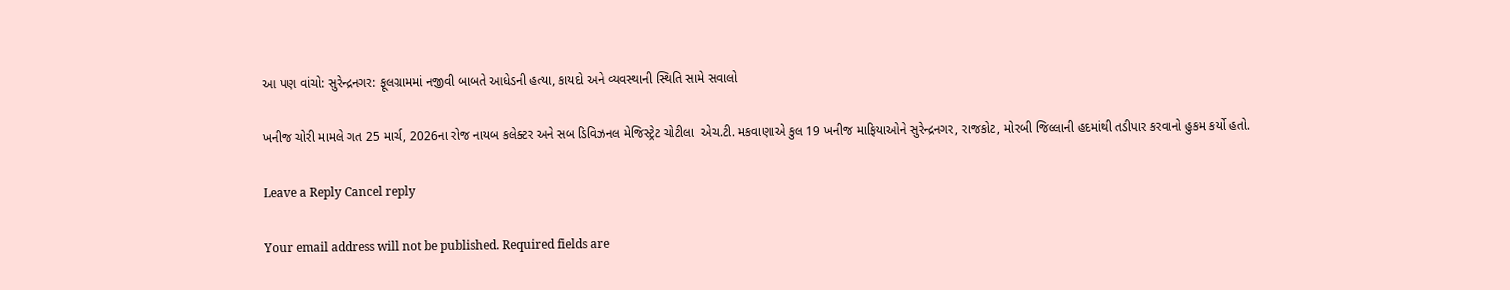આ પણ વાંચો: સુરેન્દ્રનગર: ફૂલગ્રામમાં નજીવી બાબતે આધેડની હત્યા, કાયદો અને વ્યવસ્થાની સ્થિતિ સામે સવાલો

ખનીજ ચોરી મામલે ગત 25 માર્ચ, 2026ના રોજ નાયબ કલેક્ટર અને સબ ડિવિઝનલ મેજિસ્ટ્રેટ ચોટીલા  એચ.ટી. મકવાણાએ કુલ 19 ખનીજ માફિયાઓને સુરેન્દ્રનગર, રાજકોટ, મોરબી જિલ્લાની હદમાંથી તડીપાર કરવાનો હુકમ કર્યો હતો.

Leave a Reply Cancel reply

Your email address will not be published. Required fields are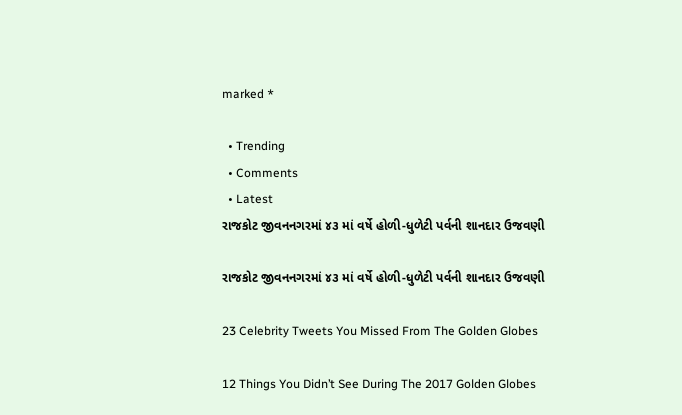marked *

  • Trending
  • Comments
  • Latest
રાજકોટ જીવનનગરમાં ૪૩ માં વર્ષે હોળી-ધુળેટી પર્વની શાનદાર ઉજવણી

રાજકોટ જીવનનગરમાં ૪૩ માં વર્ષે હોળી-ધુળેટી પર્વની શાનદાર ઉજવણી

23 Celebrity Tweets You Missed From The Golden Globes

12 Things You Didn’t See During The 2017 Golden Globes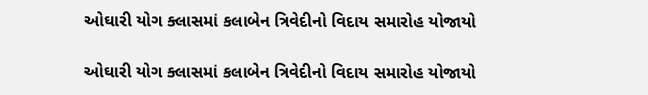ઓઘારી યોગ ક્લાસમાં કલાબેન ત્રિવેદીનો વિદાય સમારોહ યોજાયો

ઓઘારી યોગ ક્લાસમાં કલાબેન ત્રિવેદીનો વિદાય સમારોહ યોજાયો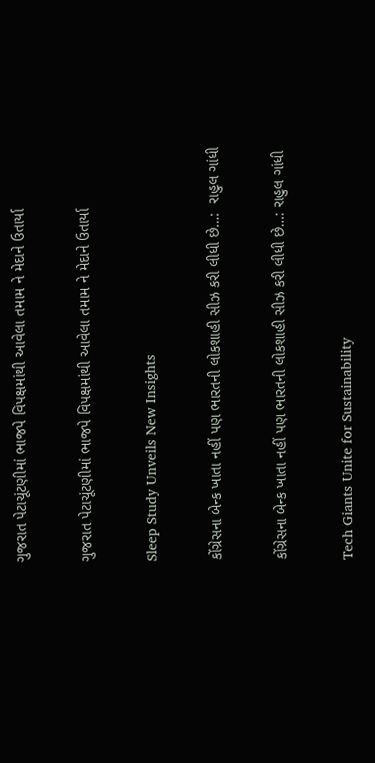ગુજરાત પેટાચૂંટણીમાં ભાજપે વિપક્ષમાંથી આવેલા તમામ ને મેદાને ઉતાર્યા

ગુજરાત પેટાચૂંટણીમાં ભાજપે વિપક્ષમાંથી આવેલા તમામ ને મેદાને ઉતાર્યા

Sleep Study Unveils New Insights

કોંગ્રેસના બેન્ક ખાતા નહીં પણ ભારતની લોકશાહી સીઝ કરી લીધી છે…:  રાહુલ ગાંધી

કોંગ્રેસના બેન્ક ખાતા નહીં પણ ભારતની લોકશાહી સીઝ કરી લીધી છે…: રાહુલ ગાંધી

Tech Giants Unite for Sustainability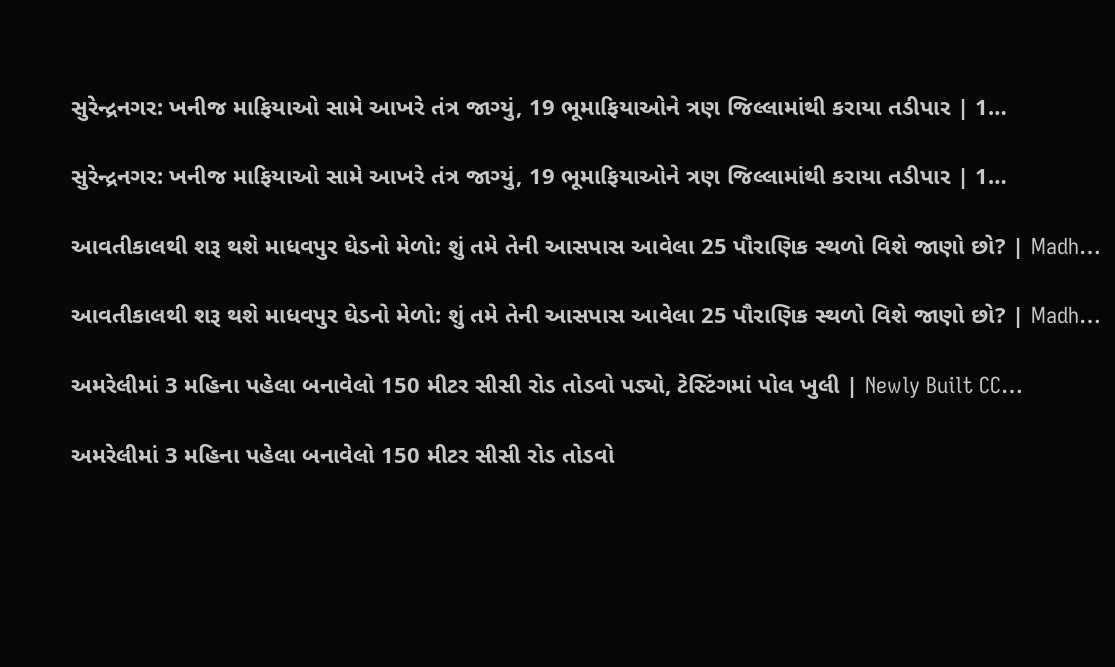સુરેન્દ્રનગર: ખનીજ માફિયાઓ સામે આખરે તંત્ર જાગ્યું, 19 ભૂમાફિયાઓને ત્રણ જિલ્લામાંથી કરાયા તડીપાર | 1…

સુરેન્દ્રનગર: ખનીજ માફિયાઓ સામે આખરે તંત્ર જાગ્યું, 19 ભૂમાફિયાઓને ત્રણ જિલ્લામાંથી કરાયા તડીપાર | 1…

આવતીકાલથી શરૂ થશે માધવપુર ઘેડનો મેળો: શું તમે તેની આસપાસ આવેલા 25 પૌરાણિક સ્થળો વિશે જાણો છો? | Madh…

આવતીકાલથી શરૂ થશે માધવપુર ઘેડનો મેળો: શું તમે તેની આસપાસ આવેલા 25 પૌરાણિક સ્થળો વિશે જાણો છો? | Madh…

અમરેલીમાં 3 મહિના પહેલા બનાવેલો 150 મીટર સીસી રોડ તોડવો પડ્યો, ટેસ્ટિંગમાં પોલ ખુલી | Newly Built CC…

અમરેલીમાં 3 મહિના પહેલા બનાવેલો 150 મીટર સીસી રોડ તોડવો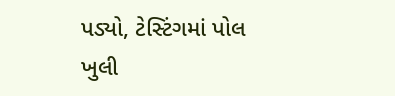પડ્યો, ટેસ્ટિંગમાં પોલ ખુલી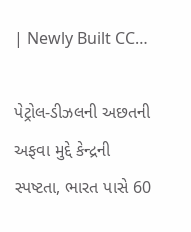| Newly Built CC…

પેટ્રોલ-ડીઝલની અછતની અફવા મુદ્દે કેન્દ્રની સ્પષ્ટતા, ભારત પાસે 60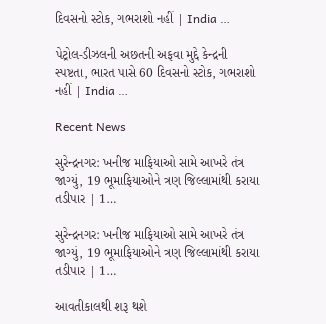દિવસનો સ્ટોક, ગભરાશો નહીં | India …

પેટ્રોલ-ડીઝલની અછતની અફવા મુદ્દે કેન્દ્રની સ્પષ્ટતા, ભારત પાસે 60 દિવસનો સ્ટોક, ગભરાશો નહીં | India …

Recent News

સુરેન્દ્રનગર: ખનીજ માફિયાઓ સામે આખરે તંત્ર જાગ્યું, 19 ભૂમાફિયાઓને ત્રણ જિલ્લામાંથી કરાયા તડીપાર | 1…

સુરેન્દ્રનગર: ખનીજ માફિયાઓ સામે આખરે તંત્ર જાગ્યું, 19 ભૂમાફિયાઓને ત્રણ જિલ્લામાંથી કરાયા તડીપાર | 1…

આવતીકાલથી શરૂ થશે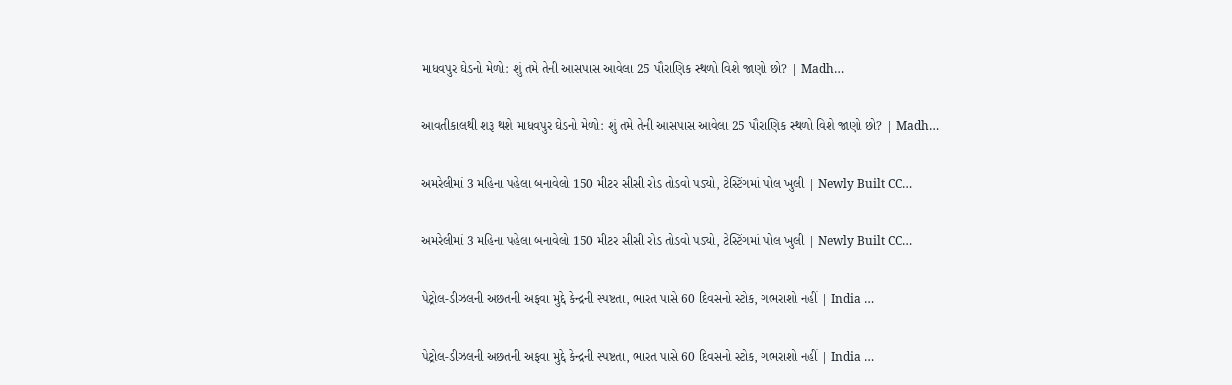માધવપુર ઘેડનો મેળો: શું તમે તેની આસપાસ આવેલા 25 પૌરાણિક સ્થળો વિશે જાણો છો? | Madh…

આવતીકાલથી શરૂ થશે માધવપુર ઘેડનો મેળો: શું તમે તેની આસપાસ આવેલા 25 પૌરાણિક સ્થળો વિશે જાણો છો? | Madh…

અમરેલીમાં 3 મહિના પહેલા બનાવેલો 150 મીટર સીસી રોડ તોડવો પડ્યો, ટેસ્ટિંગમાં પોલ ખુલી | Newly Built CC…

અમરેલીમાં 3 મહિના પહેલા બનાવેલો 150 મીટર સીસી રોડ તોડવો પડ્યો, ટેસ્ટિંગમાં પોલ ખુલી | Newly Built CC…

પેટ્રોલ-ડીઝલની અછતની અફવા મુદ્દે કેન્દ્રની સ્પષ્ટતા, ભારત પાસે 60 દિવસનો સ્ટોક, ગભરાશો નહીં | India …

પેટ્રોલ-ડીઝલની અછતની અફવા મુદ્દે કેન્દ્રની સ્પષ્ટતા, ભારત પાસે 60 દિવસનો સ્ટોક, ગભરાશો નહીં | India …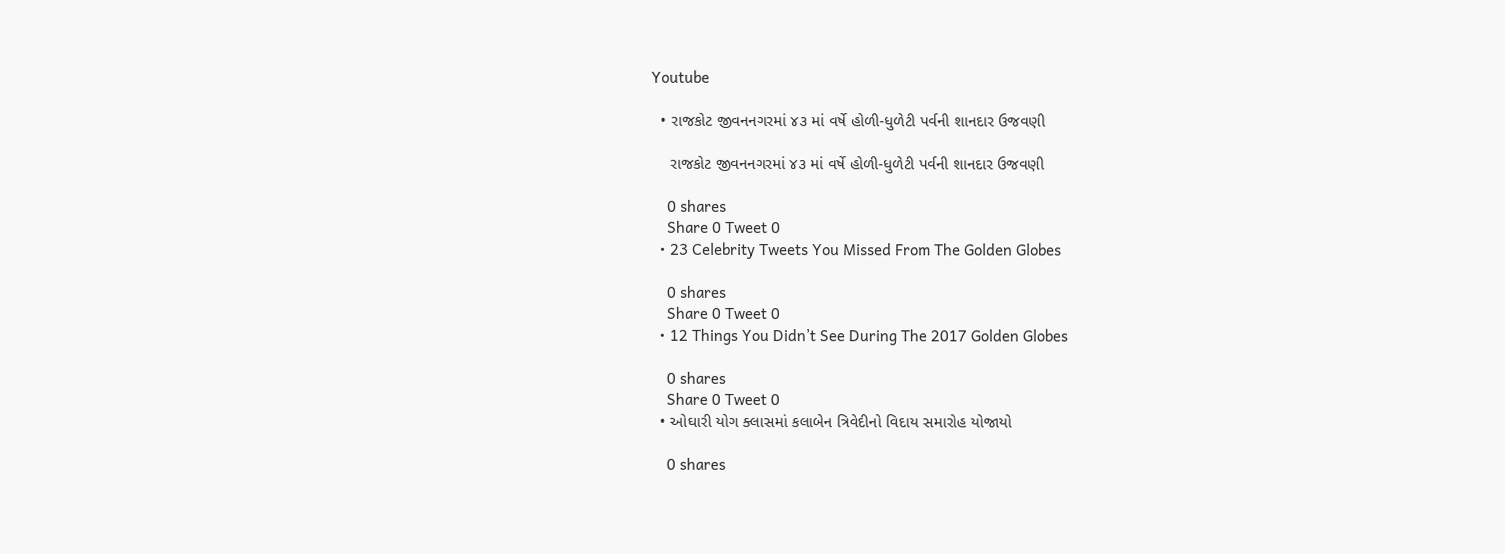Youtube

  • રાજકોટ જીવનનગરમાં ૪૩ માં વર્ષે હોળી-ધુળેટી પર્વની શાનદાર ઉજવણી

    રાજકોટ જીવનનગરમાં ૪૩ માં વર્ષે હોળી-ધુળેટી પર્વની શાનદાર ઉજવણી

    0 shares
    Share 0 Tweet 0
  • 23 Celebrity Tweets You Missed From The Golden Globes

    0 shares
    Share 0 Tweet 0
  • 12 Things You Didn’t See During The 2017 Golden Globes

    0 shares
    Share 0 Tweet 0
  • ઓઘારી યોગ ક્લાસમાં કલાબેન ત્રિવેદીનો વિદાય સમારોહ યોજાયો

    0 shares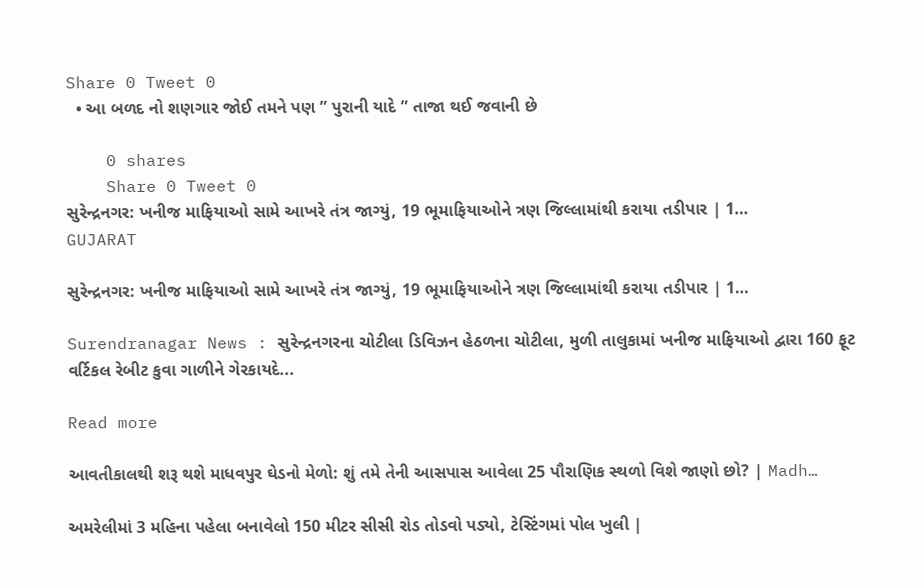Share 0 Tweet 0
  • આ બળદ નો શણગાર જોઈ તમને પણ ” પુરાની યાદે ” તાજા થઈ જવાની છે

    0 shares
    Share 0 Tweet 0
સુરેન્દ્રનગર: ખનીજ માફિયાઓ સામે આખરે તંત્ર જાગ્યું, 19 ભૂમાફિયાઓને ત્રણ જિલ્લામાંથી કરાયા તડીપાર | 1…
GUJARAT

સુરેન્દ્રનગર: ખનીજ માફિયાઓ સામે આખરે તંત્ર જાગ્યું, 19 ભૂમાફિયાઓને ત્રણ જિલ્લામાંથી કરાયા તડીપાર | 1…

Surendranagar News : સુરેન્દ્રનગરના ચોટીલા ડિવિઝન હેઠળના ચોટીલા, મુળી તાલુકામાં ખનીજ માફિયાઓ દ્વારા 160 ફૂટ વર્ટિકલ રેબીટ કુવા ગાળીને ગેરકાયદે...

Read more

આવતીકાલથી શરૂ થશે માધવપુર ઘેડનો મેળો: શું તમે તેની આસપાસ આવેલા 25 પૌરાણિક સ્થળો વિશે જાણો છો? | Madh…

અમરેલીમાં 3 મહિના પહેલા બનાવેલો 150 મીટર સીસી રોડ તોડવો પડ્યો, ટેસ્ટિંગમાં પોલ ખુલી |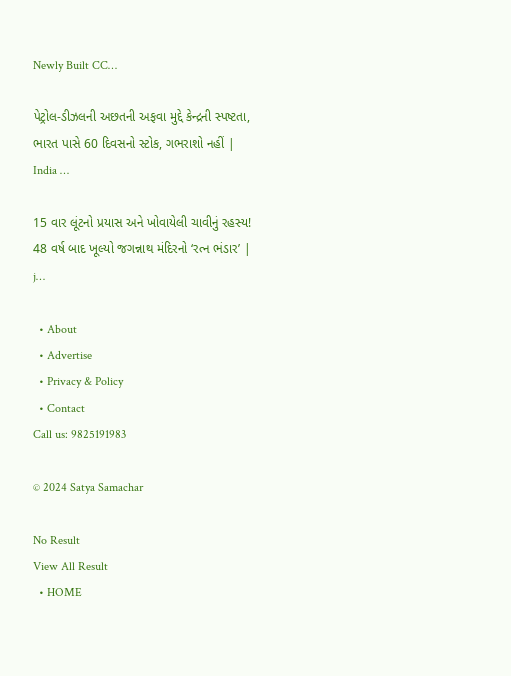Newly Built CC…

પેટ્રોલ-ડીઝલની અછતની અફવા મુદ્દે કેન્દ્રની સ્પષ્ટતા, ભારત પાસે 60 દિવસનો સ્ટોક, ગભરાશો નહીં | India …

15 વાર લૂંટનો પ્રયાસ અને ખોવાયેલી ચાવીનું રહસ્ય! 48 વર્ષ બાદ ખૂલ્યો જગન્નાથ મંદિરનો ‘રત્ન ભંડાર’ | j…

  • About
  • Advertise
  • Privacy & Policy
  • Contact
Call us: 9825191983

© 2024 Satya Samachar

No Result
View All Result
  • HOME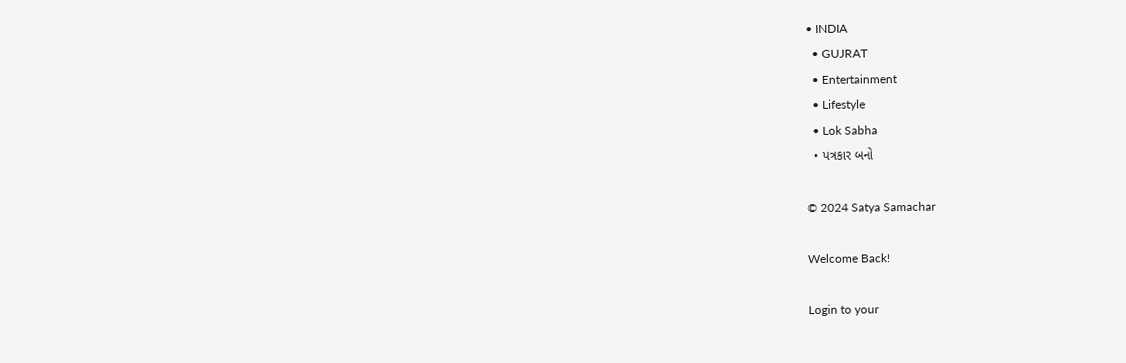• INDIA
  • GUJRAT
  • Entertainment
  • Lifestyle
  • Lok Sabha
  • પત્રકાર બનો

© 2024 Satya Samachar

Welcome Back!

Login to your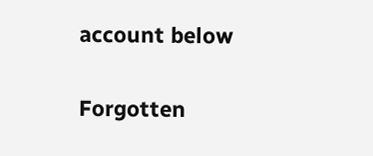account below

Forgotten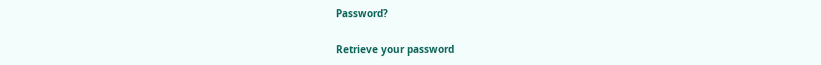Password?

Retrieve your password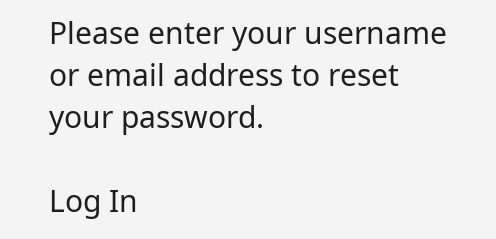Please enter your username or email address to reset your password.

Log In